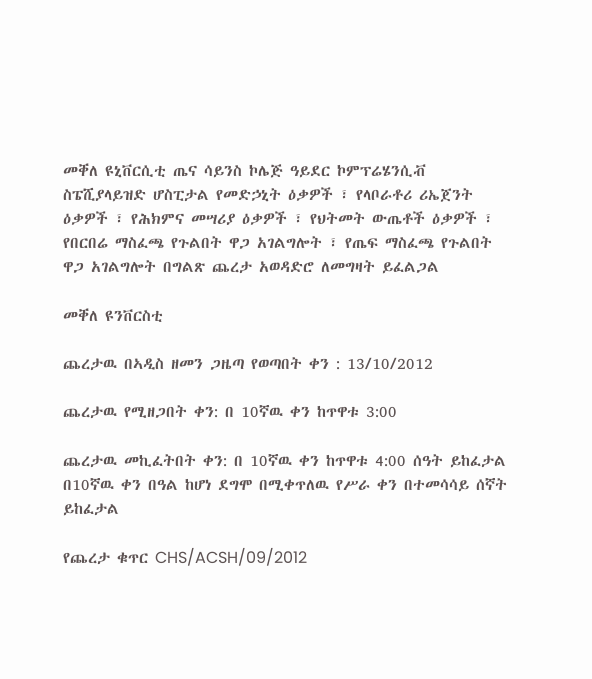መቐለ ዩኒቨርሲቲ ጤና ሳይንስ ኮሌጅ ዓይደር ኮምፕሬሄንሲቭ ስፔሺያላይዝድ ሆስፒታል የመድኃኒት ዕቃዎች ፣ የላቦራቶሪ ሪኤጀንት ዕቃዎች ፣ የሕክምና መሣሪያ ዕቃዎች ፣ የህትመት ውጤቶች ዕቃዎች ፣ የበርበሬ ማስፈጫ የጉልበት ዋጋ አገልግሎት ፣ የጤፍ ማስፈጫ የጉልበት ዋጋ አገልግሎት በግልጽ ጨረታ አወዳድሮ ለመግዛት ይፈልጋል

መቐለ ዩንቨርስቲ

ጨረታዉ በኣዲስ ዘመን ጋዜጣ የወጣበት ቀን : 13/10/2012

ጨረታዉ የሚዘጋበት ቀን: በ 10ኛዉ ቀን ከጥዋቱ 3:00

ጨረታዉ መኪፈትበት ቀን: በ 10ኛዉ ቀን ከጥዋቱ 4:00 ሰዓት ይከፈታል በ10ኛዉ ቀን በዓል ከሆነ ደግሞ በሚቀጥለዉ የሥራ ቀን በተመሳሳይ ሰኛት ይከፈታል

የጨረታ ቁጥር CHS/ACSH/09/2012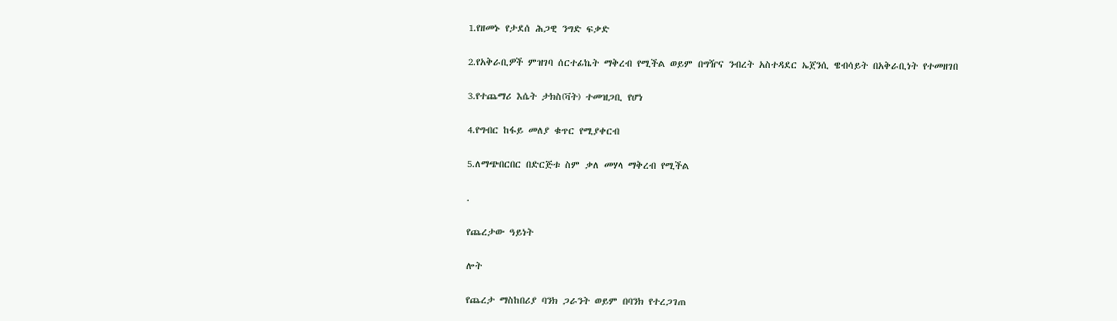1.የዘመኑ የታደሰ ሕጋዊ ንግድ ፍቃድ

2.የአቅራቢዎች ምዝገባ ሰርተፊኬት ማቅረብ የሚችል ወይም በግዥና ንብረት አስተዳደር ኤጀንሲ ዌብሳይት በአቅራቢነት የተመዘገበ

3.የተጨማሪ እሴት ታክስ(ቫት) ተመዝጋቢ የሆነ

4.የግብር ከፋይ መለያ ቁጥር የሚያቀርብ

5.ለማጭበርበር በድርጅቱ ስም ቃለ መሃላ ማቅረብ የሚችል

.

የጨረታው ዓይነት

ሎት

የጨረታ ማስከበሪያ ባንክ ጋራንት ወይም በባንክ የተረጋገጠ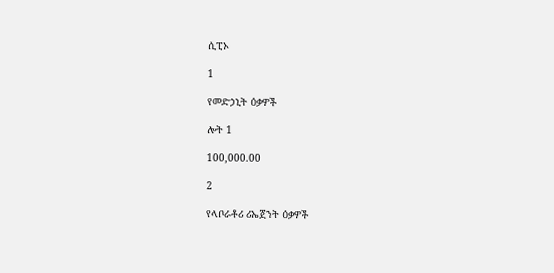ሲፒኦ

1

የመድኃኒት ዕቃዎች

ሎት 1

100,000.00

2

የላቦራቶሪ ሪኤጀንት ዕቃዎች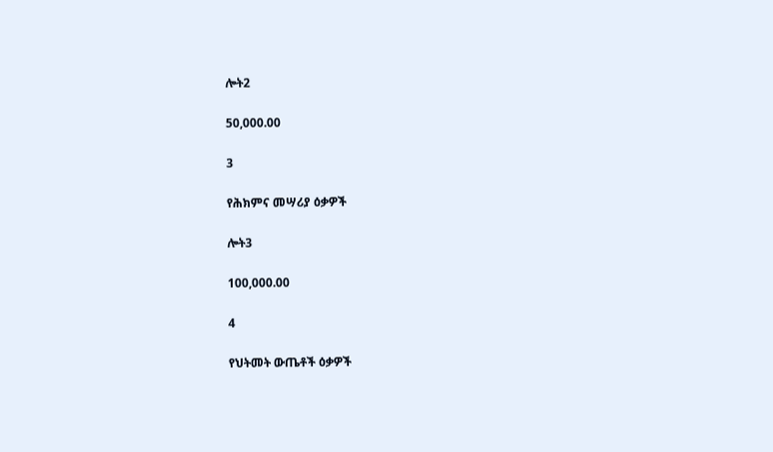ሎት2

50,000.00

3

የሕክምና መሣሪያ ዕቃዎች

ሎት3

100,000.00

4

የህትመት ውጤቶች ዕቃዎች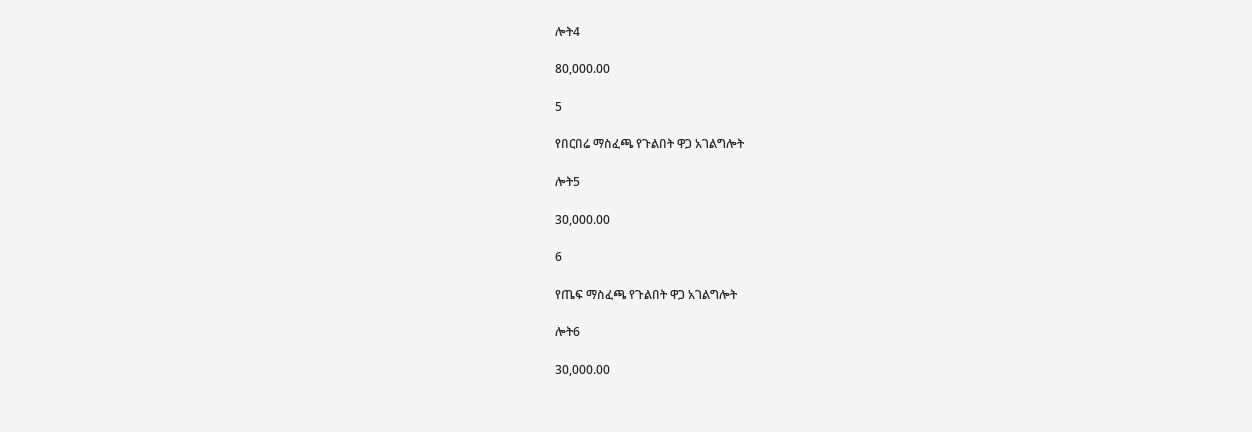ሎት4

80,000.00

5

የበርበሬ ማስፈጫ የጉልበት ዋጋ አገልግሎት

ሎት5

30,000.00

6

የጤፍ ማስፈጫ የጉልበት ዋጋ አገልግሎት

ሎት6

30,000.00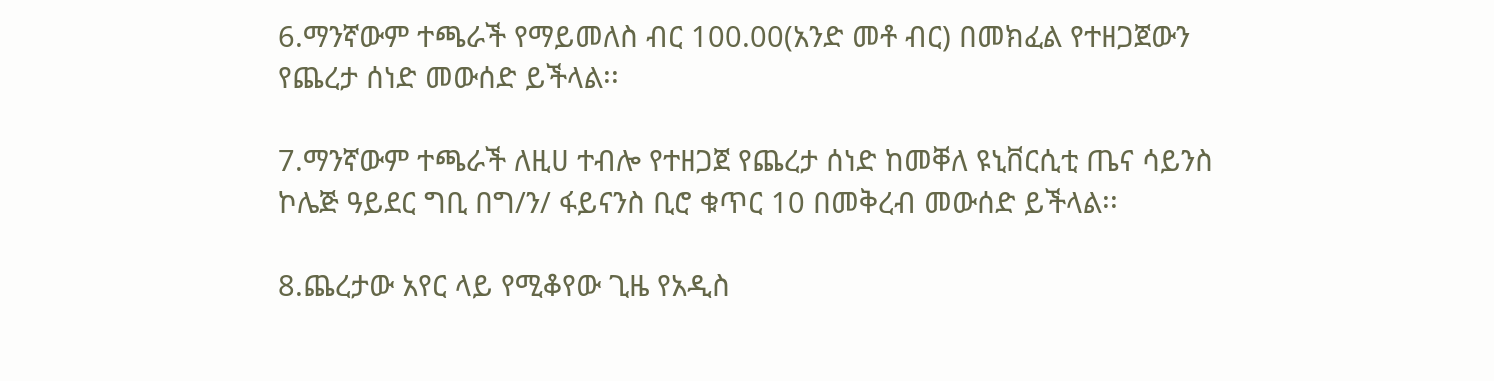6.ማንኛውም ተጫራች የማይመለስ ብር 100.00(አንድ መቶ ብር) በመክፈል የተዘጋጀውን የጨረታ ሰነድ መውሰድ ይችላል፡፡

7.ማንኛውም ተጫራች ለዚሀ ተብሎ የተዘጋጀ የጨረታ ሰነድ ከመቐለ ዩኒቨርሲቲ ጤና ሳይንስ ኮሌጅ ዓይደር ግቢ በግ/ን/ ፋይናንስ ቢሮ ቁጥር 10 በመቅረብ መውሰድ ይችላል፡፡

8.ጨረታው አየር ላይ የሚቆየው ጊዜ የአዲስ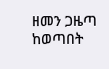ዘመን ጋዜጣ ከወጣበት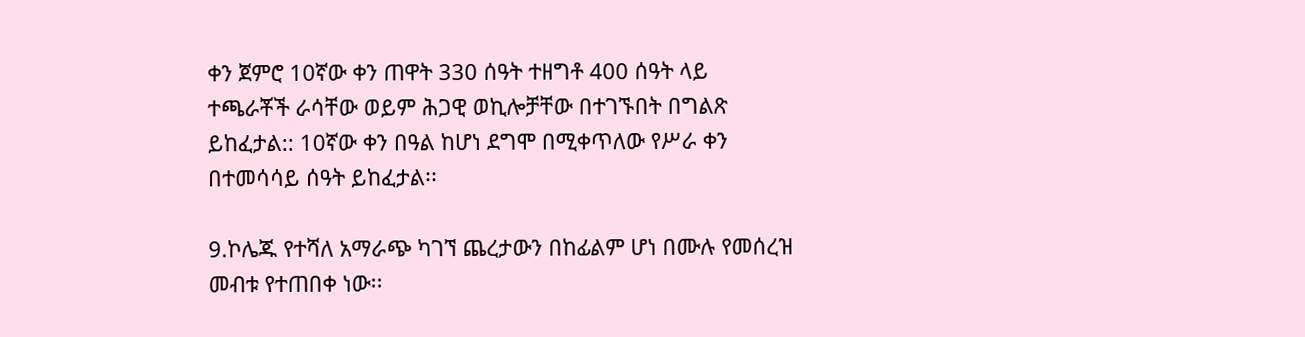ቀን ጀምሮ 10ኛው ቀን ጠዋት 330 ሰዓት ተዘግቶ 400 ሰዓት ላይ ተጫራቾች ራሳቸው ወይም ሕጋዊ ወኪሎቻቸው በተገኙበት በግልጽ ይከፈታል:: 10ኛው ቀን በዓል ከሆነ ደግሞ በሚቀጥለው የሥራ ቀን በተመሳሳይ ሰዓት ይከፈታል፡፡

9.ኮሌጁ የተሻለ አማራጭ ካገኘ ጨረታውን በከፊልም ሆነ በሙሉ የመሰረዝ መብቱ የተጠበቀ ነው፡፡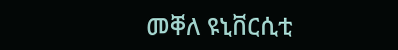መቐለ ዩኒቨርሲቲ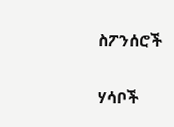ስፖንሰሮች

ሃሳቦች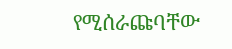የሚሰራጩባቸው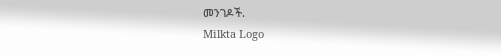መንገዶች.
Milkta Logo